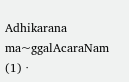Adhikarana ma~ggalAcaraNam (1) ·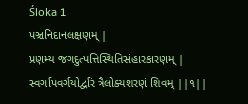Śloka 1
પઞ્ચનિદાનલક્ષણમ્ |
પ્રણમ્ય જગદુત્પત્તિસ્થિતિસંહારકારણમ્ |
સ્વર્ગાપવર્ગયોર્દ્વારં ત્રૈલોક્યશરણં શિવમ્ ||૧||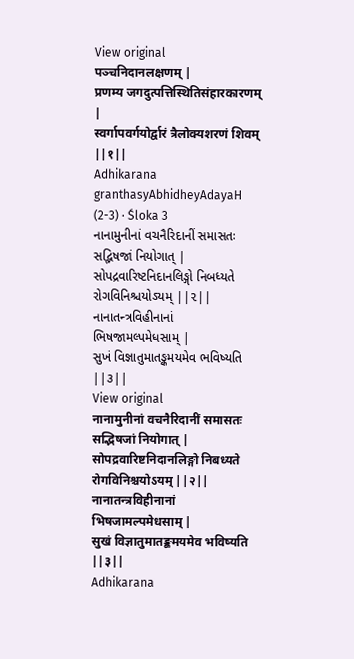View original
पञ्चनिदानलक्षणम् |
प्रणम्य जगदुत्पत्तिस्थितिसंहारकारणम् |
स्वर्गापवर्गयोर्द्वारं त्रैलोक्यशरणं शिवम् ||१||
Adhikarana granthasyAbhidheyAdayaH (2-3) · Śloka 3
નાનામુનીનાં વચનૈરિદાનીં સમાસતઃ સદ્ભિષજાં નિયોગાત્ |
સોપદ્રવારિષ્ટનિદાનલિઙ્ગો નિબધ્યતે રોગવિનિશ્ચયોઽયમ્ ||૨||
નાનાતન્ત્રવિહીનાનાં ભિષજામલ્પમેધસામ્ |
સુખં વિજ્ઞાતુમાતઙ્કમયમેવ ભવિષ્યતિ ||૩||
View original
नानामुनीनां वचनैरिदानीं समासतः सद्भिषजां नियोगात् |
सोपद्रवारिष्टनिदानलिङ्गो निबध्यते रोगविनिश्चयोऽयम् ||२||
नानातन्त्रविहीनानां भिषजामल्पमेधसाम् |
सुखं विज्ञातुमातङ्कमयमेव भविष्यति ||३||
Adhikarana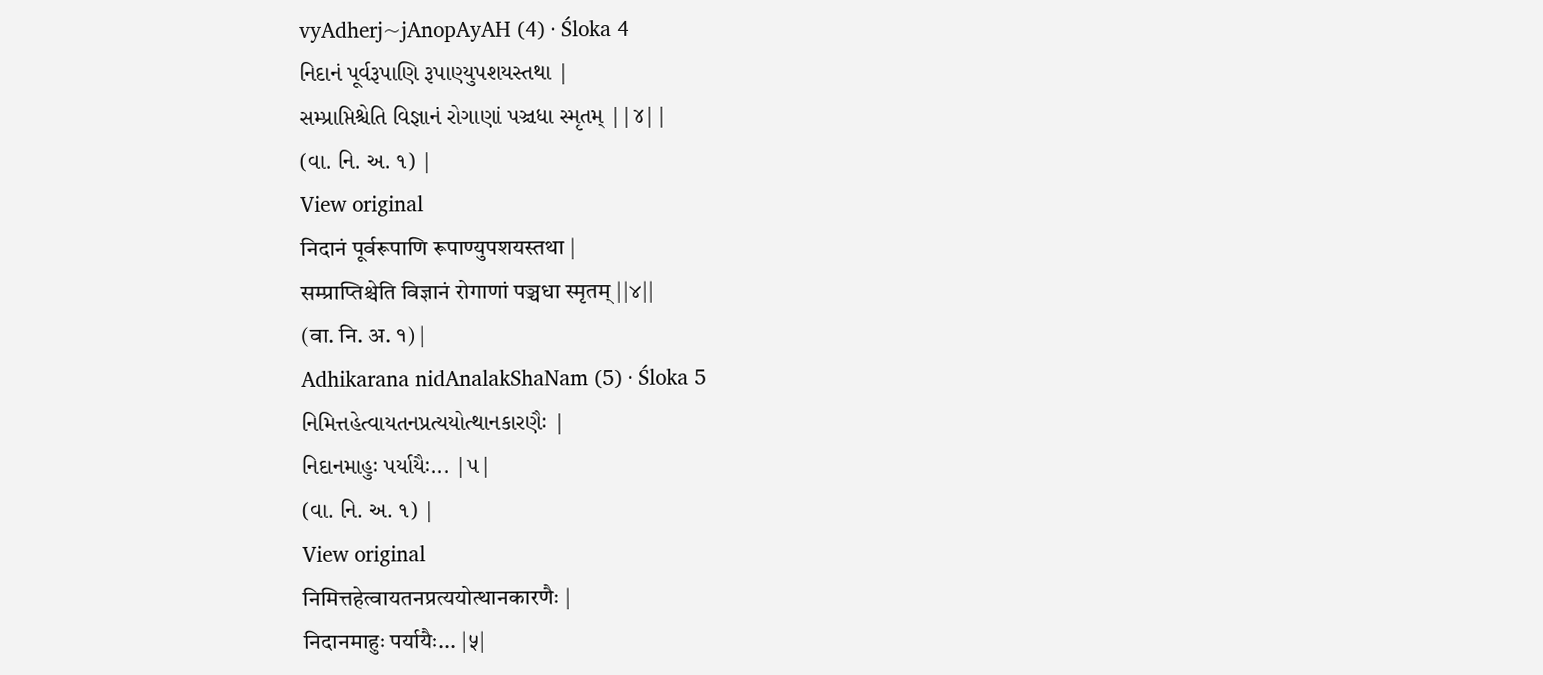vyAdherj~jAnopAyAH (4) · Śloka 4
નિદાનં પૂર્વરૂપાણિ રૂપાણ્યુપશયસ્તથા |
સમ્પ્રાપ્તિશ્ચેતિ વિજ્ઞાનં રોગાણાં પઞ્ચધા સ્મૃતમ્ ||૪||
(વા. નિ. અ. ૧) |
View original
निदानं पूर्वरूपाणि रूपाण्युपशयस्तथा |
सम्प्राप्तिश्चेति विज्ञानं रोगाणां पञ्चधा स्मृतम् ||४||
(वा. नि. अ. १) |
Adhikarana nidAnalakShaNam (5) · Śloka 5
નિમિત્તહેત્વાયતનપ્રત્યયોત્થાનકારણૈઃ |
નિદાનમાહુઃ પર્યાયૈઃ... |૫|
(વા. નિ. અ. ૧) |
View original
निमित्तहेत्वायतनप्रत्ययोत्थानकारणैः |
निदानमाहुः पर्यायैः... |५|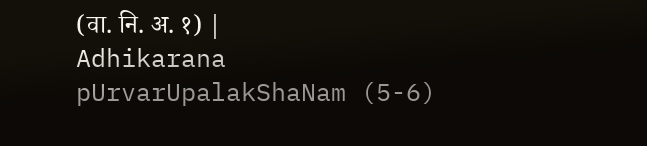(वा. नि. अ. १) |
Adhikarana pUrvarUpalakShaNam (5-6)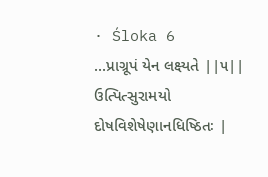· Śloka 6
...પ્રાગ્રૂપં યેન લક્ષ્યતે ||૫||
ઉત્પિત્સુરામયો દોષવિશેષેણાનધિષ્ઠિતઃ |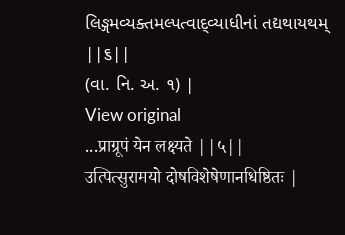લિઙ્ગમવ્યક્તમલ્પત્વાદ્વ્યાધીનાં તદ્યથાયથમ્ ||૬||
(વા. નિ. અ. ૧) |
View original
...प्राग्रूपं येन लक्ष्यते ||५||
उत्पित्सुरामयो दोषविशेषेणानधिष्ठितः |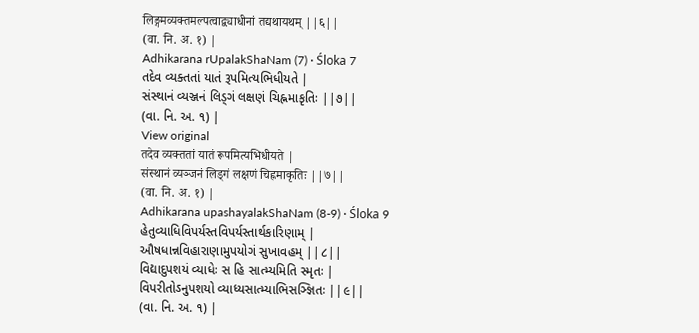लिङ्गमव्यक्तमल्पत्वाद्व्याधीनां तद्यथायथम् ||६||
(वा. नि. अ. १) |
Adhikarana rUpalakShaNam (7) · Śloka 7
તદેવ વ્યક્તતાં યાતં રૂપમિત્યભિધીયતે |
સંસ્થાનં વ્યઞ્જનં લિડ્ગં લક્ષણં ચિહ્નમાકૃતિઃ ||૭||
(વા. નિ. અ. ૧) |
View original
तदेव व्यक्ततां यातं रूपमित्यभिधीयते |
संस्थानं व्यञ्जनं लिड्गं लक्षणं चिह्नमाकृतिः ||७||
(वा. नि. अ. १) |
Adhikarana upashayalakShaNam (8-9) · Śloka 9
હેતુવ્યાધિવિપર્યસ્તવિપર્યસ્તાર્થકારિણામ્ |
ઔષધાન્નવિહારાણામુપયોગં સુખાવહમ્ ||૮||
વિદ્યાદુપશયં વ્યાધેઃ સ હિ સાત્મ્યમિતિ સ્મૃતઃ |
વિપરીતોઽનુપશયો વ્યાધ્યસાત્મ્યાભિસઞ્જ્ઞિતઃ ||૯||
(વા. નિ. અ. ૧) |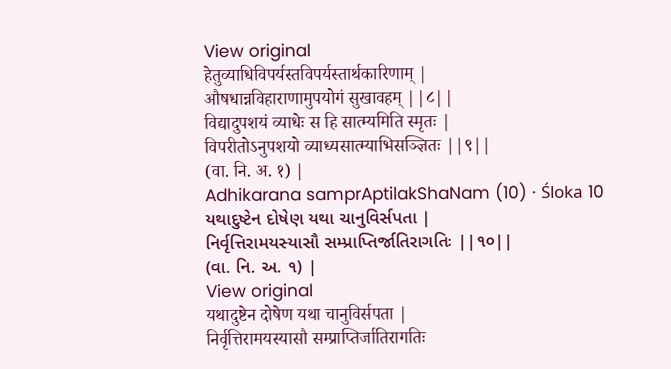View original
हेतुव्याधिविपर्यस्तविपर्यस्तार्थकारिणाम् |
औषधान्नविहाराणामुपयोगं सुखावहम् ||८||
विद्यादुपशयं व्याधेः स हि सात्म्यमिति स्मृतः |
विपरीतोऽनुपशयो व्याध्यसात्म्याभिसञ्ज्ञितः ||९||
(वा. नि. अ. १) |
Adhikarana samprAptilakShaNam (10) · Śloka 10
યથાદુષ્ટેન દોષેણ યથા ચાનુવિર્સપતા |
નિર્વૃત્તિરામયસ્યાસૌ સમ્પ્રાપ્તિર્જાતિરાગતિઃ ||૧૦||
(વા. નિ. અ. ૧) |
View original
यथादुष्टेन दोषेण यथा चानुविर्सपता |
निर्वृत्तिरामयस्यासौ सम्प्राप्तिर्जातिरागतिः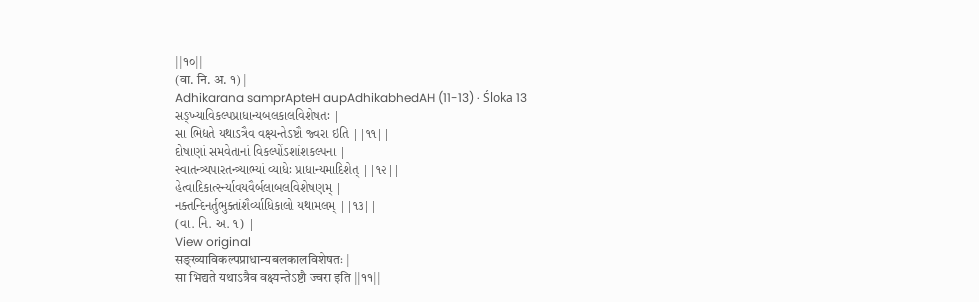||१०||
(वा. नि. अ. १) |
Adhikarana samprApteH aupAdhikabhedAH (11-13) · Śloka 13
સઙ્ખ્યાવિકલ્પપ્રાધાન્યબલકાલવિશેષતઃ |
સા ભિદ્યતે યથાઽત્રૈવ વક્ષ્યન્તેઽષ્ટૌ જ્વરા ઇતિ ||૧૧||
દોષાણાં સમવેતાનાં વિકલ્પોંઽશાંશકલ્પના |
સ્વાતન્ત્ર્યપારતન્ત્ર્યાભ્યાં વ્યાધેઃ પ્રાધાન્યમાદિશેત્ ||૧૨||
હેત્વાદિકાર્ત્સ્ન્યાવયવૈર્બલાબલવિશેષણમ્ |
નક્તન્દિનર્તુભુક્તાંશૈર્વ્યાધિકાલો યથામલમ્ ||૧૩||
(વા. નિ. અ. ૧) |
View original
सङ्ख्याविकल्पप्राधान्यबलकालविशेषतः |
सा भिद्यते यथाऽत्रैव वक्ष्यन्तेऽष्टौ ज्वरा इति ||११||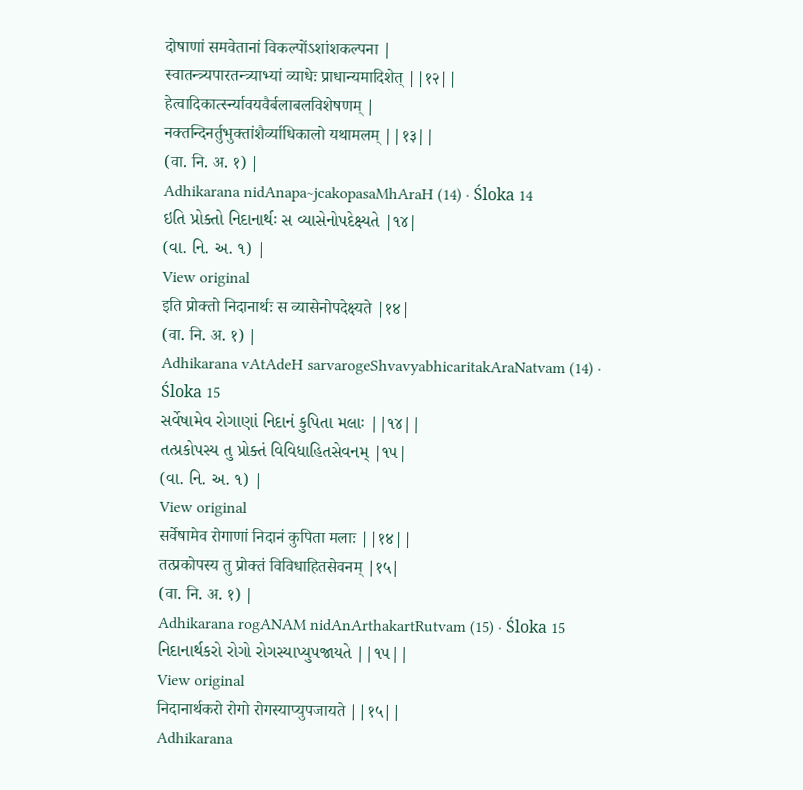दोषाणां समवेतानां विकल्पोंऽशांशकल्पना |
स्वातन्त्र्यपारतन्त्र्याभ्यां व्याधेः प्राधान्यमादिशेत् ||१२||
हेत्वादिकार्त्स्न्यावयवैर्बलाबलविशेषणम् |
नक्तन्दिनर्तुभुक्तांशैर्व्याधिकालो यथामलम् ||१३||
(वा. नि. अ. १) |
Adhikarana nidAnapa~jcakopasaMhAraH (14) · Śloka 14
ઇતિ પ્રોક્તો નિદાનાર્થઃ સ વ્યાસેનોપદેક્ષ્યતે |૧૪|
(વા. નિ. અ. ૧) |
View original
इति प्रोक्तो निदानार्थः स व्यासेनोपदेक्ष्यते |१४|
(वा. नि. अ. १) |
Adhikarana vAtAdeH sarvarogeShvavyabhicaritakAraNatvam (14) · Śloka 15
સર્વેષામેવ રોગાણાં નિદાનં કુપિતા મલાઃ ||૧૪||
તત્પ્રકોપસ્ય તુ પ્રોક્તં વિવિધાહિતસેવનમ્ |૧૫|
(વા. નિ. અ. ૧) |
View original
सर्वेषामेव रोगाणां निदानं कुपिता मलाः ||१४||
तत्प्रकोपस्य तु प्रोक्तं विविधाहितसेवनम् |१५|
(वा. नि. अ. १) |
Adhikarana rogANAM nidAnArthakartRutvam (15) · Śloka 15
નિદાનાર્થકરો રોગો રોગસ્યાપ્યુપજાયતે ||૧૫||
View original
निदानार्थकरो रोगो रोगस्याप्युपजायते ||१५||
Adhikarana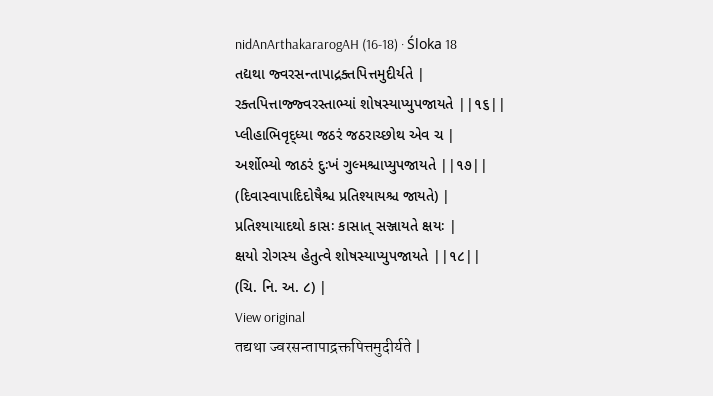nidAnArthakararogAH (16-18) · Śloka 18
તદ્યથા જ્વરસન્તાપાદ્રક્તપિત્તમુદીર્યતે |
રક્તપિત્તાજ્જ્વરસ્તાભ્યાં શોષસ્યાપ્યુપજાયતે ||૧૬||
પ્લીહાભિવૃદ્ધ્યા જઠરં જઠરાચ્છોથ એવ ચ |
અર્શોભ્યો જાઠરં દુઃખં ગુલ્મશ્ચાપ્યુપજાયતે ||૧૭||
(દિવાસ્વાપાદિદોષૈશ્ચ પ્રતિશ્યાયશ્ચ જાયતે) |
પ્રતિશ્યાયાદથો કાસઃ કાસાત્ સઞ્જાયતે ક્ષયઃ |
ક્ષયો રોગસ્ય હેતુત્વે શોષસ્યાપ્યુપજાયતે ||૧૮||
(ચિ. નિ. અ. ૮) |
View original
तद्यथा ज्वरसन्तापाद्रक्तपित्तमुदीर्यते |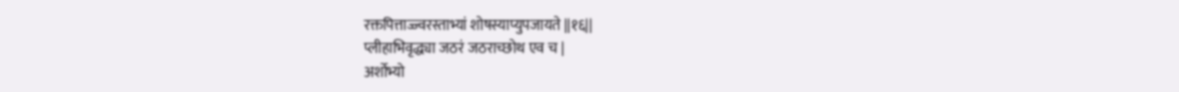रक्तपित्ताज्ज्वरस्ताभ्यां शोषस्याप्युपजायते ||१६||
प्लीहाभिवृद्ध्या जठरं जठराच्छोथ एव च |
अर्शोभ्यो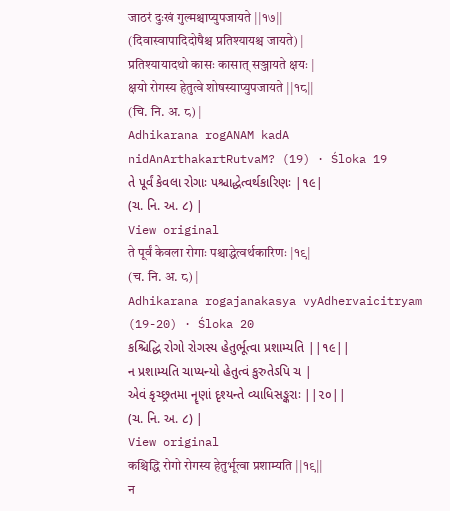जाठरं दुःखं गुल्मश्चाप्युपजायते ||१७||
(दिवास्वापादिदोषैश्च प्रतिश्यायश्च जायते) |
प्रतिश्यायादथो कासः कासात् सञ्जायते क्षयः |
क्षयो रोगस्य हेतुत्वे शोषस्याप्युपजायते ||१८||
(चि. नि. अ. ८) |
Adhikarana rogANAM kadA nidAnArthakartRutvaM? (19) · Śloka 19
તે પૂર્વં કેવલા રોગાઃ પશ્ચાદ્ધેત્વર્થકારિણઃ |૧૯|
(ચ. નિ. અ. ૮) |
View original
ते पूर्वं केवला रोगाः पश्चाद्धेत्वर्थकारिणः |१९|
(च. नि. अ. ८) |
Adhikarana rogajanakasya vyAdhervaicitryam (19-20) · Śloka 20
કશ્ચિદ્ધિ રોગો રોગસ્ય હેતુર્ભૂત્વા પ્રશામ્યતિ ||૧૯||
ન પ્રશામ્યતિ ચાપ્યન્યો હેતુત્વં કુરુતેઽપિ ચ |
એવં કૃચ્છ્રતમા નૄણાં દૃશ્યન્તે વ્યાધિસઙ્કરાઃ ||૨૦||
(ચ. નિ. અ. ૮) |
View original
कश्चिद्धि रोगो रोगस्य हेतुर्भूत्वा प्रशाम्यति ||१९||
न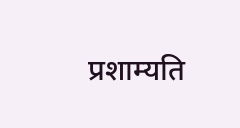प्रशाम्यति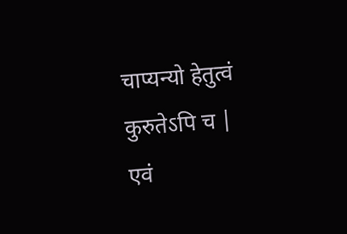चाप्यन्यो हेतुत्वं कुरुतेऽपि च |
एवं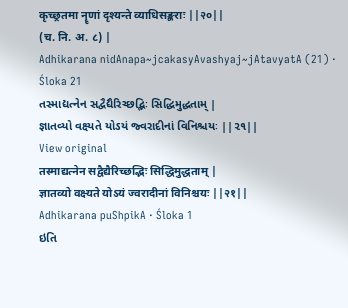कृच्छ्रतमा नॄणां दृश्यन्ते व्याधिसङ्कराः ||२०||
(च. नि. अ. ८) |
Adhikarana nidAnapa~jcakasyAvashyaj~jAtavyatA (21) · Śloka 21
તસ્માદ્યત્નેન સદ્વૈદ્યૈરિચ્છદ્ભિઃ સિદ્ધિમુદ્ધતામ્ |
જ્ઞાતવ્યો વક્ષ્યતે યોઽયં જ્વરાદીનાં વિનિશ્ચયઃ ||૨૧||
View original
तस्माद्यत्नेन सद्वैद्यैरिच्छद्भिः सिद्धिमुद्धताम् |
ज्ञातव्यो वक्ष्यते योऽयं ज्वरादीनां विनिश्चयः ||२१||
Adhikarana puShpikA · Śloka 1
ઇતિ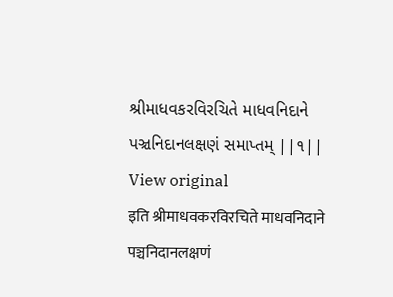શ્રીમાધવકરવિરચિતે માધવનિદાને પઞ્ચનિદાનલક્ષણં સમાપ્તમ્ ||૧||
View original
इति श्रीमाधवकरविरचिते माधवनिदाने पञ्चनिदानलक्षणं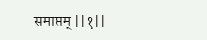समाप्तम् ||१||